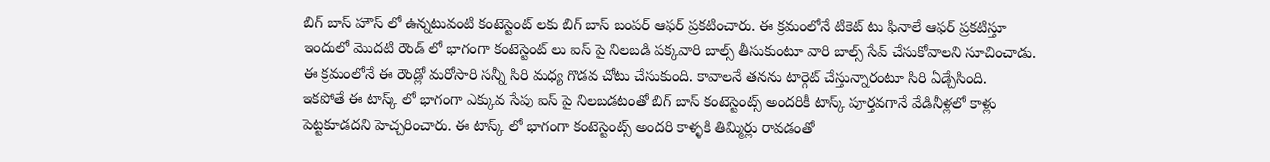బిగ్ బాస్ హౌస్ లో ఉన్నటువంటి కంటెస్టెంట్ లకు బిగ్ బాస్ బంపర్ ఆఫర్ ప్రకటించారు. ఈ క్రమంలోనే టికెట్ టు ఫినాలే ఆఫర్ ప్రకటిస్తూ ఇందులో మొదటి రౌండ్ లో భాగంగా కంటెస్టెంట్ లు ఐస్ పై నిలబడి పక్కవారి బాల్స్ తీసుకుంటూ వారి బాల్స్ సేవ్ చేసుకోవాలని సూచించాడు. ఈ క్రమంలోనే ఈ రౌండ్లో మరోసారి సన్నీ సిరి మధ్య గొడవ చోటు చేసుకుంది. కావాలనే తనను టార్గెట్ చేస్తున్నారంటూ సిరి ఏడ్చేసింది.
ఇకపోతే ఈ టాస్క్ లో భాగంగా ఎక్కువ సేపు ఐస్ పై నిలబడటంతో బిగ్ బాస్ కంటెస్టెంట్స్ అందరికీ టాస్క్ పూర్తవగానే వేడినీళ్లలో కాళ్లు పెట్టకూడదని హెచ్చరించారు. ఈ టాస్క్ లో భాగంగా కంటెస్టెంట్స్ అందరి కాళ్ళకి తిమ్మిర్లు రావడంతో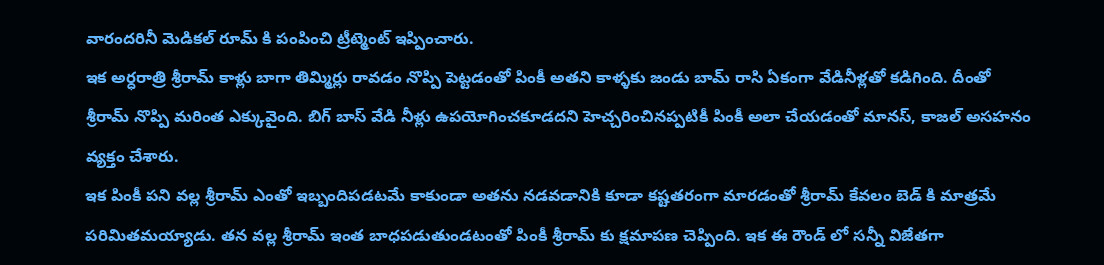వారందరినీ మెడికల్ రూమ్ కి పంపించి ట్రీట్మెంట్ ఇప్పించారు.
ఇక అర్ధరాత్రి శ్రీరామ్ కాళ్లు బాగా తిమ్మిర్లు రావడం నొప్పి పెట్టడంతో పింకీ అతని కాళ్ళకు జండు బామ్ రాసి ఏకంగా వేడినీళ్లతో కడిగింది. దీంతో శ్రీరామ్ నొప్పి మరింత ఎక్కువైంది. బిగ్ బాస్ వేడి నీళ్లు ఉపయోగించకూడదని హెచ్చరించినప్పటికీ పింకీ అలా చేయడంతో మానస్, కాజల్ అసహనం వ్యక్తం చేశారు.
ఇక పింకీ పని వల్ల శ్రీరామ్ ఎంతో ఇబ్బందిపడటమే కాకుండా అతను నడవడానికి కూడా కష్టతరంగా మారడంతో శ్రీరామ్ కేవలం బెడ్ కి మాత్రమే పరిమితమయ్యాడు. తన వల్ల శ్రీరామ్ ఇంత బాధపడుతుండటంతో పింకీ శ్రీరామ్ కు క్షమాపణ చెప్పింది. ఇక ఈ రౌండ్ లో సన్నీ విజేతగా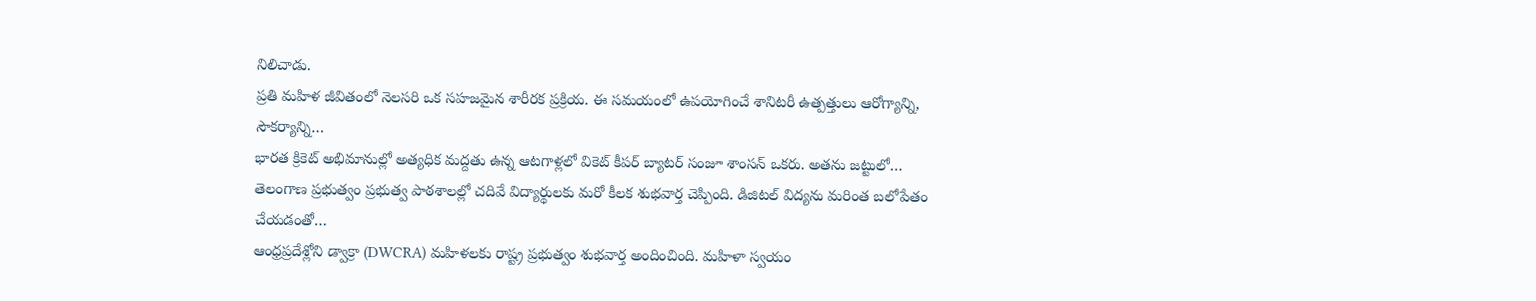నిలిచాడు.
ప్రతి మహిళ జీవితంలో నెలసరి ఒక సహజమైన శారీరక ప్రక్రియ. ఈ సమయంలో ఉపయోగించే శానిటరీ ఉత్పత్తులు ఆరోగ్యాన్ని, సౌకర్యాన్ని…
భారత క్రికెట్ అభిమానుల్లో అత్యధిక మద్దతు ఉన్న ఆటగాళ్లలో వికెట్ కీపర్ బ్యాటర్ సంజూ శాంసన్ ఒకరు. అతను జట్టులో…
తెలంగాణ ప్రభుత్వం ప్రభుత్వ పాఠశాలల్లో చదివే విద్యార్థులకు మరో కీలక శుభవార్త చెప్పింది. డిజిటల్ విద్యను మరింత బలోపేతం చేయడంతో…
ఆంధ్రప్రదేశ్లోని డ్వాక్రా (DWCRA) మహిళలకు రాష్ట్ర ప్రభుత్వం శుభవార్త అందించింది. మహిళా స్వయం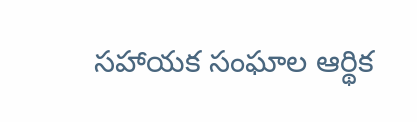సహాయక సంఘాల ఆర్థిక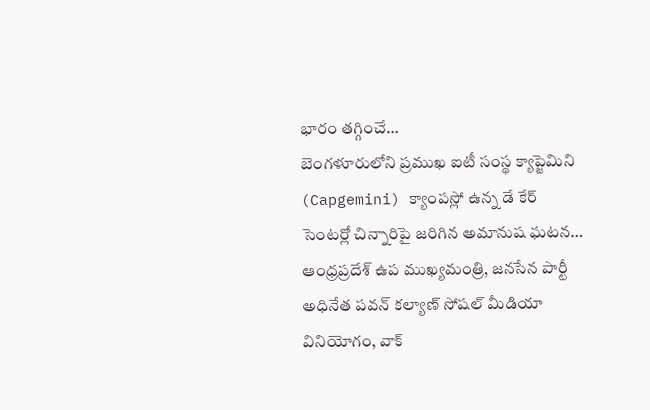భారం తగ్గించే…
బెంగళూరులోని ప్రముఖ ఐటీ సంస్థ క్యాప్జెమిని (Capgemini) క్యాంపస్లో ఉన్న డే కేర్ సెంటర్లో చిన్నారిపై జరిగిన అమానుష ఘటన…
ఆంధ్రప్రదేశ్ ఉప ముఖ్యమంత్రి, జనసేన పార్టీ అధినేత పవన్ కల్యాణ్ సోషల్ మీడియా వినియోగం, వాక్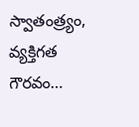స్వాతంత్ర్యం, వ్యక్తిగత గౌరవం…